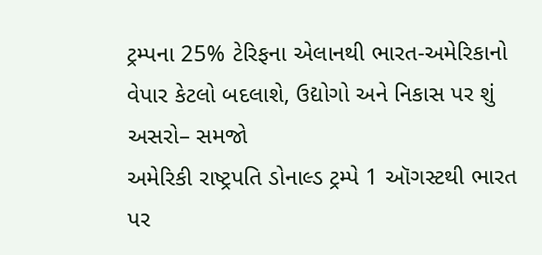ટ્રમ્પના 25% ટેરિફના એલાનથી ભારત-અમેરિકાનો વેપાર કેટલો બદલાશે, ઉદ્યોગો અને નિકાસ પર શું અસરો– સમજો
અમેરિકી રાષ્ટ્રપતિ ડોનાલ્ડ ટ્રમ્પે 1 ઑગસ્ટથી ભારત પર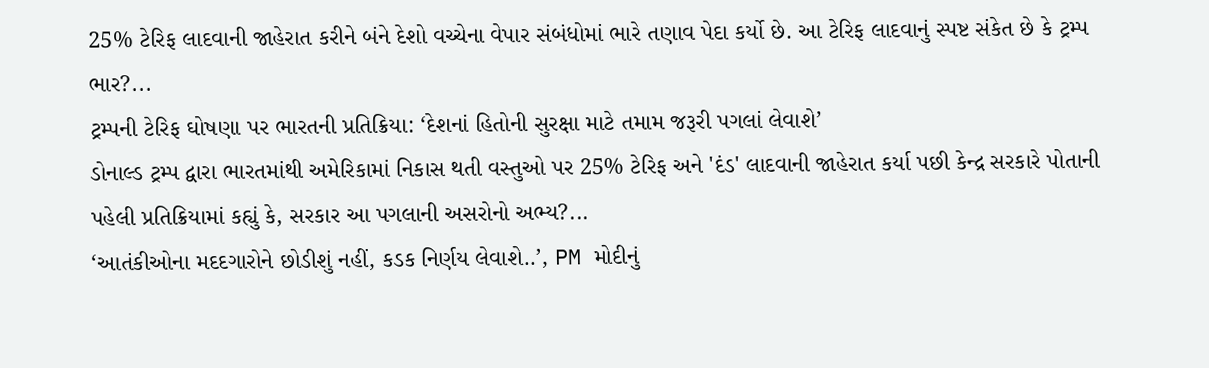25% ટેરિફ લાદવાની જાહેરાત કરીને બંને દેશો વચ્ચેના વેપાર સંબંધોમાં ભારે તણાવ પેદા કર્યો છે. આ ટેરિફ લાદવાનું સ્પષ્ટ સંકેત છે કે ટ્રમ્પ ભાર?...
ટ્રમ્પની ટેરિફ ઘોષણા પર ભારતની પ્રતિક્રિયા: ‘દેશનાં હિતોની સુરક્ષા માટે તમામ જરૂરી પગલાં લેવાશે’
ડોનાલ્ડ ટ્રમ્પ દ્વારા ભારતમાંથી અમેરિકામાં નિકાસ થતી વસ્તુઓ પર 25% ટેરિફ અને 'દંડ' લાદવાની જાહેરાત કર્યા પછી કેન્દ્ર સરકારે પોતાની પહેલી પ્રતિક્રિયામાં કહ્યું કે, સરકાર આ પગલાની અસરોનો અભ્ય?...
‘આતંકીઓના મદદગારોને છોડીશું નહીં, કડક નિર્ણય લેવાશે..’, PM મોદીનું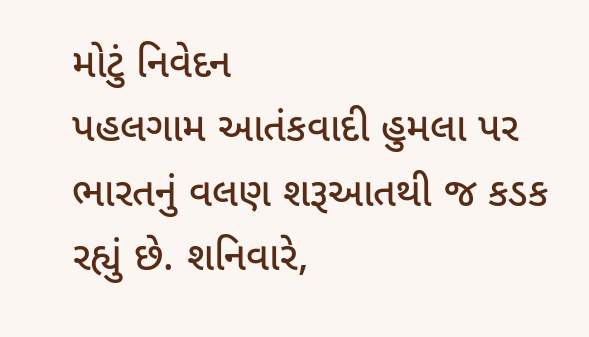મોટું નિવેદન
પહલગામ આતંકવાદી હુમલા પર ભારતનું વલણ શરૂઆતથી જ કડક રહ્યું છે. શનિવારે,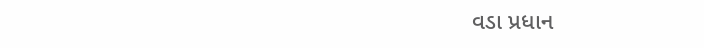વડા પ્રધાન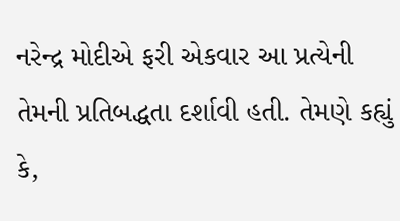નરેન્દ્ર મોદીએ ફરી એકવાર આ પ્રત્યેની તેમની પ્રતિબદ્ધતા દર્શાવી હતી. તેમણે કહ્યું કે,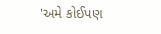'અમે કોઈપણ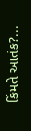કિંમતે આતંક?...